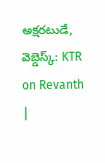అక్షరటుడే, వెబ్డెస్క్: KTR on Revanth |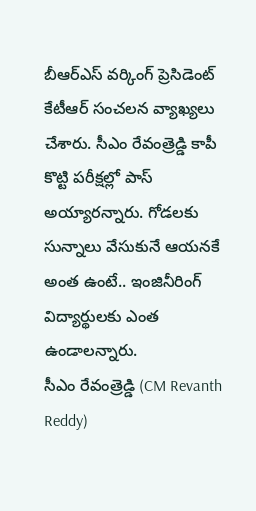బీఆర్ఎస్ వర్కింగ్ ప్రెసిడెంట్ కేటీఆర్ సంచలన వ్యాఖ్యలు చేశారు. సీఎం రేవంత్రెడ్డి కాపీ కొట్టి పరీక్షల్లో పాస్ అయ్యారన్నారు. గోడలకు సున్నాలు వేసుకునే ఆయనకే అంత ఉంటే.. ఇంజినీరింగ్ విద్యార్థులకు ఎంత ఉండాలన్నారు.
సీఎం రేవంత్రెడ్డి (CM Revanth Reddy)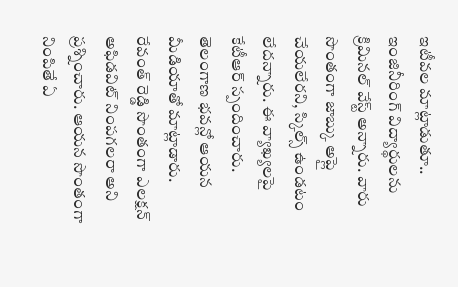ఇటీవల మాట్లాడుతూ.. ఇంజినీరింగ్ విద్యార్థులను క్రిమినల్ వేస్ట్ అన్నారు. వారు సొంతంగా జాబ్కు అప్లై చేయలేరని, స్కిల్స్ ఉండటం లేదన్నారు. ఈ వ్యాఖ్యలపై కేటీఆర్ స్పందించారు. తెలంగాణ భవన్లో ఆయన మీడియాతో మాట్లాడారు. రేవంత్ రెడ్డి సొంతంగా ఎలక్షన్ అఫిడవిట్ నింపగలరా అని ప్రశ్నించారు. ఆయన సొంతంగా నింపితే ఏ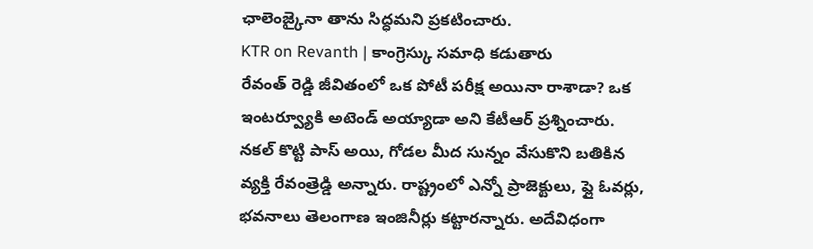ఛాలెంజ్కైనా తాను సిద్ధమని ప్రకటించారు.
KTR on Revanth | కాంగ్రెస్కు సమాధి కడుతారు
రేవంత్ రెడ్డి జీవితంలో ఒక పోటీ పరీక్ష అయినా రాశాడా? ఒక ఇంటర్వ్యూకి అటెండ్ అయ్యాడా అని కేటీఆర్ ప్రశ్నించారు. నకల్ కొట్టి పాస్ అయి, గోడల మీద సున్నం వేసుకొని బతికిన వ్యక్తి రేవంత్రెడ్డి అన్నారు. రాష్ట్రంలో ఎన్నో ప్రాజెక్టులు, ఫ్లై ఓవర్లు, భవనాలు తెలంగాణ ఇంజినీర్లు కట్టారన్నారు. అదేవిధంగా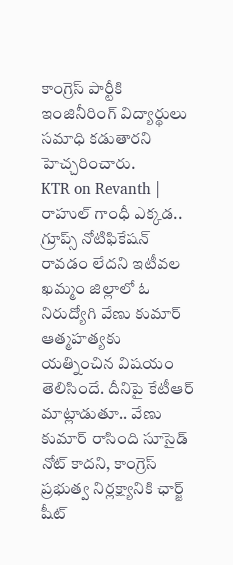కాంగ్రెస్ పార్టీకి ఇంజినీరింగ్ విద్యార్థులు సమాధి కడుతారని హెచ్చరించారు.
KTR on Revanth | రాహుల్ గాంధీ ఎక్కడ..
గ్రూప్స్ నోటిఫికేషన్ రావడం లేదని ఇటీవల ఖమ్మం జిల్లాలో ఓ నిరుద్యోగి వేణు కుమార్ ఆత్మహత్యకు యత్నించిన విషయం తెలిసిందే. దీనిపై కేటీఆర్ మాట్లాడుతూ.. వేణు కుమార్ రాసింది సూసైడ్ నోట్ కాదని, కాంగ్రెస్ ప్రభుత్వ నిర్లక్ష్యానికి ఛార్జ్ షీట్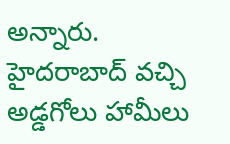అన్నారు. హైదరాబాద్ వచ్చి అడ్డగోలు హామీలు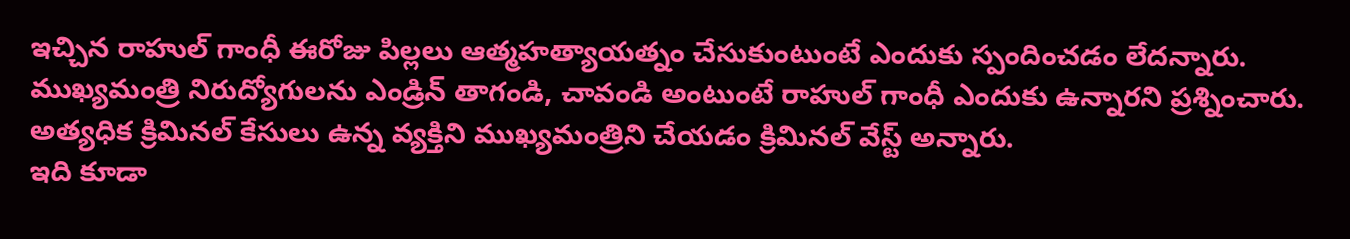ఇచ్చిన రాహుల్ గాంధీ ఈరోజు పిల్లలు ఆత్మహత్యాయత్నం చేసుకుంటుంటే ఎందుకు స్పందించడం లేదన్నారు.
ముఖ్యమంత్రి నిరుద్యోగులను ఎండ్రిన్ తాగండి, చావండి అంటుంటే రాహుల్ గాంధీ ఎందుకు ఉన్నారని ప్రశ్నించారు. అత్యధిక క్రిమినల్ కేసులు ఉన్న వ్యక్తిని ముఖ్యమంత్రిని చేయడం క్రిమినల్ వేస్ట్ అన్నారు.
ఇది కూడా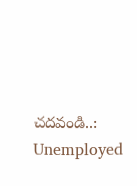చదవండి..: Unemployed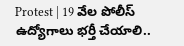Protest | 19 వేల పోలీస్ ఉద్యోగాలు భర్తీ చేయాలి..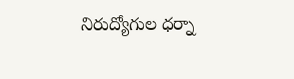నిరుద్యోగుల ధర్నా